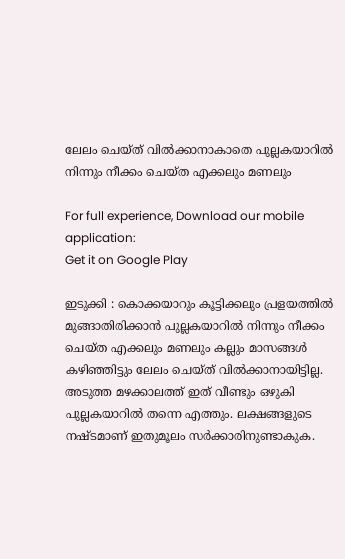ലേലം ചെയ്ത് വിൽക്കാനാകാതെ പുല്ലകയാറിൽ നിന്നും നീക്കം ചെയ്ത എക്കലും മണലും

For full experience, Download our mobile application:
Get it on Google Play

ഇടുക്കി : കൊക്കയാറും കൂട്ടിക്കലും പ്രളയത്തിൽ മുങ്ങാതിരിക്കാൻ പുല്ലകയാറിൽ നിന്നും നീക്കം ചെയ്ത എക്കലും മണലും കല്ലും മാസങ്ങൾ കഴിഞ്ഞിട്ടും ലേലം ചെയ്ത് വിൽക്കാനായിട്ടില്ല. അടുത്ത മഴക്കാലത്ത് ഇത് വീണ്ടും ഒഴുകി പുല്ലകയാറിൽ തന്നെ എത്തും. ലക്ഷങ്ങളുടെ നഷ്ടമാണ് ഇതുമൂലം സർക്കാരിനുണ്ടാകുക.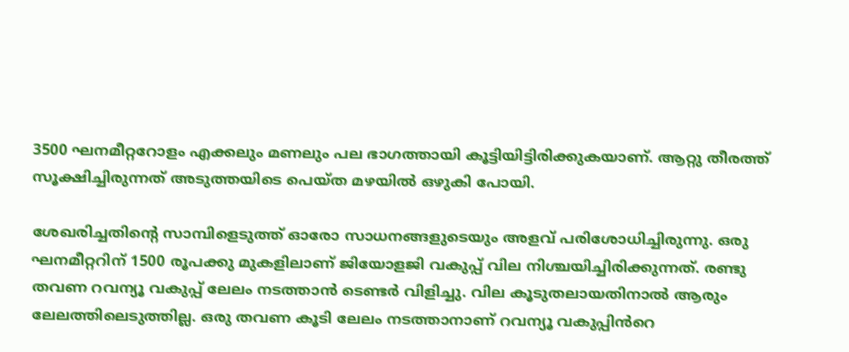3500 ഘനമീറ്ററോളം എക്കലും മണലും പല ഭാഗത്തായി കൂട്ടിയിട്ടിരിക്കുകയാണ്. ആറ്റു തീരത്ത് സൂക്ഷിച്ചിരുന്നത് അടുത്തയിടെ പെയ്ത മഴയിൽ ഒഴുകി പോയി.

ശേഖരിച്ചതിന്‍റെ സാമ്പിളെടുത്ത് ഓരോ സാധനങ്ങളുടെയും അളവ് പരിശോധിച്ചിരുന്നു. ഒരു ഘനമീറ്ററിന് 1500 രൂപക്കു മുകളിലാണ് ജിയോളജി വകുപ്പ് വില നിശ്ചയിച്ചിരിക്കുന്നത്. രണ്ടു തവണ റവന്യൂ വകുപ്പ് ലേലം നടത്താൻ ടെണ്ടർ വിളിച്ചു. വില കൂടുതലായതിനാൽ ആരും ലേലത്തിലെടുത്തില്ല. ഒരു തവണ കൂടി ലേലം നടത്താനാണ് റവന്യൂ വകുപ്പിൻറെ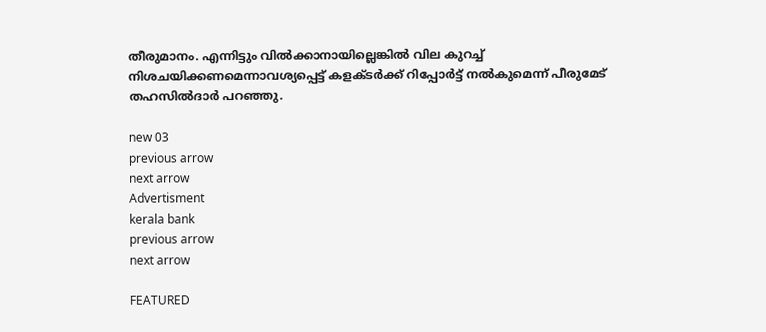തീരുമാനം. എന്നിട്ടും വിൽക്കാനായില്ലെങ്കിൽ വില കുറച്ച് നിശചയിക്കണമെന്നാവശ്യപ്പെട്ട് കളക്ടർക്ക് റിപ്പോർട്ട് നൽകുമെന്ന് പീരുമേട് തഹസിൽദാർ പറഞ്ഞു.

new 03
previous arrow
next arrow
Advertisment
kerala bank
previous arrow
next arrow

FEATURED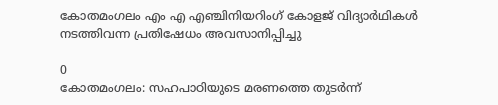കോതമംഗലം എം എ എഞ്ചിനിയറിംഗ് കോളജ് വിദ്യാർഥികൾ നടത്തിവന്ന പ്രതിഷേധം അവസാനിപ്പിച്ചു

0
കോതമംഗലം: സഹപാഠിയുടെ മരണത്തെ തുടർന്ന്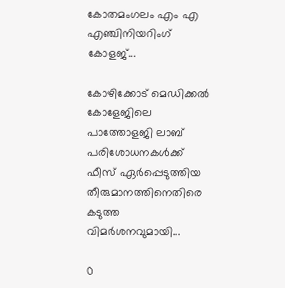കോതമംഗലം എം എ എഞ്ചിനിയറിംഗ് കോളജ്...

കോഴിക്കോട് മെഡിക്കൽ കോളേജിലെ പാത്തോളജി ലാബ് പരിശോധനകൾക്ക് ഫീസ് ഏർപ്പെടുത്തിയ തീരുമാനത്തിനെതിരെ കടുത്ത വിമർശനവുമായി...

0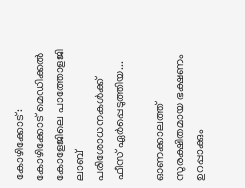കോഴിക്കോട്: കോഴിക്കോട് മെഡിക്കൽ കോളേജിലെ പാത്തോളജി ലാബ് പരിശോധനകൾക്ക് ഫീസ് ഏർപ്പെടുത്തിയ...

ഓണക്കാലത്ത് സുരക്ഷിതമായ ഭക്ഷണം ഉറപ്പാക്കും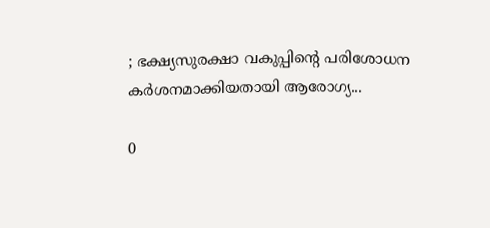; ഭക്ഷ്യസുരക്ഷാ വകുപ്പിന്റെ പരിശോധന കർശനമാക്കിയതായി ആരോഗ്യ...

0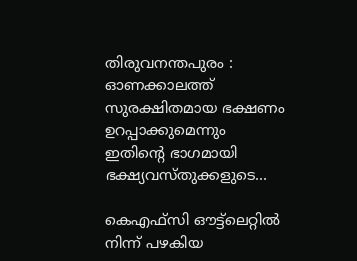തിരുവനന്തപുരം : ഓണക്കാലത്ത് സുരക്ഷിതമായ ഭക്ഷണം ഉറപ്പാക്കുമെന്നും ഇതിന്റെ ഭാഗമായി ഭക്ഷ്യവസ്തുക്കളുടെ...

കെഎഫ്‌സി ഔട്ട്ലെറ്റിൽ നിന്ന് പഴകിയ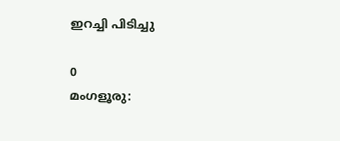ഇറച്ചി പിടിച്ചു

0
മംഗളൂരു: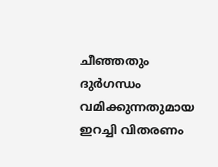ചീഞ്ഞതും ദുർഗന്ധം വമിക്കുന്നതുമായ ഇറച്ചി വിതരണം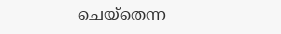ചെയ്തെന്ന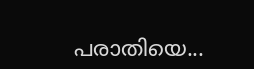പരാതിയെ...